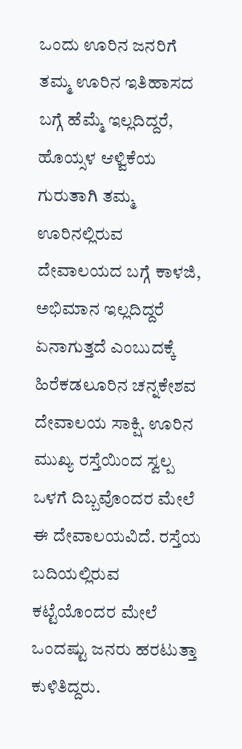ಒಂದು ಊರಿನ ಜನರಿಗೆ ತಮ್ಮ ಊರಿನ ಇತಿಹಾಸದ ಬಗ್ಗೆ ಹೆಮ್ಮೆ ಇಲ್ಲದಿದ್ದರೆ, ಹೊಯ್ಸಳ ಆಳ್ವಿಕೆಯ ಗುರುತಾಗಿ ತಮ್ಮ ಊರಿನಲ್ಲಿರುವ ದೇವಾಲಯದ ಬಗ್ಗೆ ಕಾಳಜಿ, ಅಭಿಮಾನ ಇಲ್ಲದಿದ್ದರೆ ಏನಾಗುತ್ತದೆ ಎಂಬುದಕ್ಕೆ ಹಿರೆಕಡಲೂರಿನ ಚನ್ನಕೇಶವ ದೇವಾಲಯ ಸಾಕ್ಷಿ. ಊರಿನ ಮುಖ್ಯ ರಸ್ತೆಯಿಂದ ಸ್ವಲ್ಪ ಒಳಗೆ ದಿಬ್ಬವೊಂದರ ಮೇಲೆ ಈ ದೇವಾಲಯವಿದೆ. ರಸ್ತೆಯ ಬದಿಯಲ್ಲಿರುವ ಕಟ್ಟೆಯೊಂದರ ಮೇಲೆ ಒಂದಷ್ಟು ಜನರು ಹರಟುತ್ತಾ ಕುಳಿತಿದ್ದರು.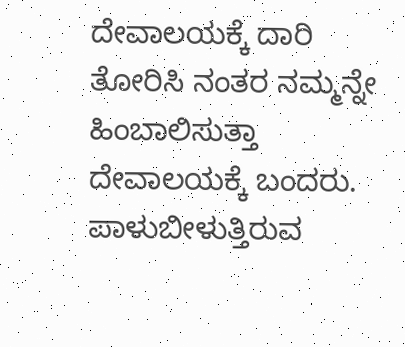ದೇವಾಲಯಕ್ಕೆ ದಾರಿ ತೋರಿಸಿ ನಂತರ ನಮ್ಮನ್ನೇ ಹಿಂಬಾಲಿಸುತ್ತಾ ದೇವಾಲಯಕ್ಕೆ ಬಂದರು.
ಪಾಳುಬೀಳುತ್ತಿರುವ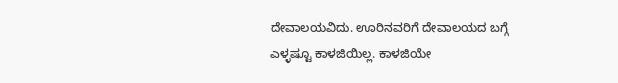ದೇವಾಲಯವಿದು. ಊರಿನವರಿಗೆ ದೇವಾಲಯದ ಬಗ್ಗೆ ಎಳ್ಳಷ್ಟೂ ಕಾಳಜಿಯಿಲ್ಲ. ಕಾಳಜಿಯೇ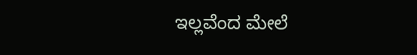ಇಲ್ಲವೆಂದ ಮೇಲೆ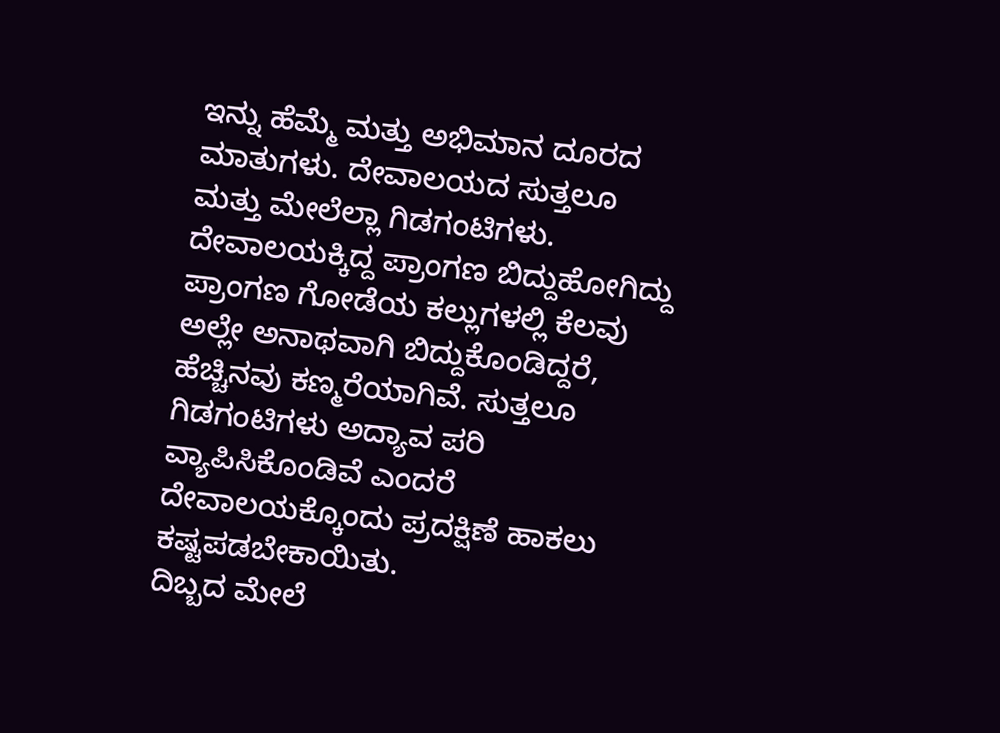ಇನ್ನು ಹೆಮ್ಮೆ ಮತ್ತು ಅಭಿಮಾನ ದೂರದ ಮಾತುಗಳು. ದೇವಾಲಯದ ಸುತ್ತಲೂ ಮತ್ತು ಮೇಲೆಲ್ಲಾ ಗಿಡಗಂಟಿಗಳು. ದೇವಾಲಯಕ್ಕಿದ್ದ ಪ್ರಾಂಗಣ ಬಿದ್ದುಹೋಗಿದ್ದು ಪ್ರಾಂಗಣ ಗೋಡೆಯ ಕಲ್ಲುಗಳಲ್ಲಿ ಕೆಲವು ಅಲ್ಲೇ ಅನಾಥವಾಗಿ ಬಿದ್ದುಕೊಂಡಿದ್ದರೆ, ಹೆಚ್ಚಿನವು ಕಣ್ಮರೆಯಾಗಿವೆ. ಸುತ್ತಲೂ ಗಿಡಗಂಟಿಗಳು ಅದ್ಯಾವ ಪರಿ ವ್ಯಾಪಿಸಿಕೊಂಡಿವೆ ಎಂದರೆ ದೇವಾಲಯಕ್ಕೊಂದು ಪ್ರದಕ್ಷಿಣೆ ಹಾಕಲು ಕಷ್ಟಪಡಬೇಕಾಯಿತು.
ದಿಬ್ಬದ ಮೇಲೆ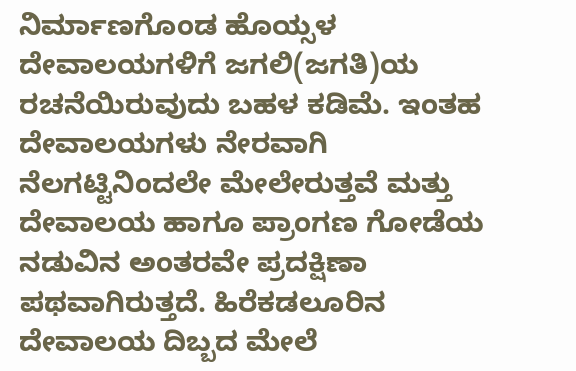ನಿರ್ಮಾಣಗೊಂಡ ಹೊಯ್ಸಳ ದೇವಾಲಯಗಳಿಗೆ ಜಗಲಿ(ಜಗತಿ)ಯ ರಚನೆಯಿರುವುದು ಬಹಳ ಕಡಿಮೆ. ಇಂತಹ ದೇವಾಲಯಗಳು ನೇರವಾಗಿ ನೆಲಗಟ್ಟಿನಿಂದಲೇ ಮೇಲೇರುತ್ತವೆ ಮತ್ತು ದೇವಾಲಯ ಹಾಗೂ ಪ್ರಾಂಗಣ ಗೋಡೆಯ ನಡುವಿನ ಅಂತರವೇ ಪ್ರದಕ್ಷಿಣಾ ಪಥವಾಗಿರುತ್ತದೆ. ಹಿರೆಕಡಲೂರಿನ ದೇವಾಲಯ ದಿಬ್ಬದ ಮೇಲೆ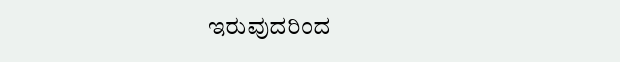ಇರುವುದರಿಂದ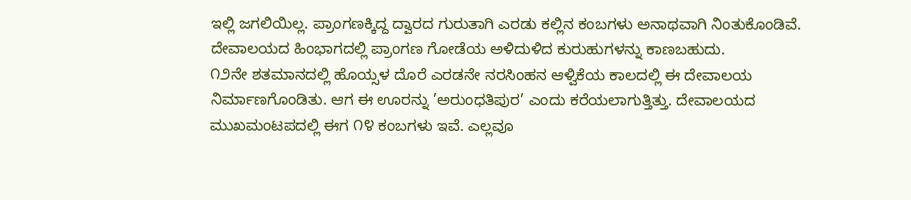ಇಲ್ಲಿ ಜಗಲಿಯಿಲ್ಲ. ಪ್ರಾಂಗಣಕ್ಕಿದ್ದ ದ್ವಾರದ ಗುರುತಾಗಿ ಎರಡು ಕಲ್ಲಿನ ಕಂಬಗಳು ಅನಾಥವಾಗಿ ನಿಂತುಕೊಂಡಿವೆ. ದೇವಾಲಯದ ಹಿಂಭಾಗದಲ್ಲಿ ಪ್ರಾಂಗಣ ಗೋಡೆಯ ಅಳಿದುಳಿದ ಕುರುಹುಗಳನ್ನು ಕಾಣಬಹುದು.
೧೨ನೇ ಶತಮಾನದಲ್ಲಿ ಹೊಯ್ಸಳ ದೊರೆ ಎರಡನೇ ನರಸಿಂಹನ ಆಳ್ವಿಕೆಯ ಕಾಲದಲ್ಲಿ ಈ ದೇವಾಲಯ ನಿರ್ಮಾಣಗೊಂಡಿತು. ಆಗ ಈ ಊರನ್ನು ’ಅರುಂಧತಿಪುರ’ ಎಂದು ಕರೆಯಲಾಗುತ್ತಿತ್ತು. ದೇವಾಲಯದ ಮುಖಮಂಟಪದಲ್ಲಿ ಈಗ ೧೪ ಕಂಬಗಳು ಇವೆ. ಎಲ್ಲವೂ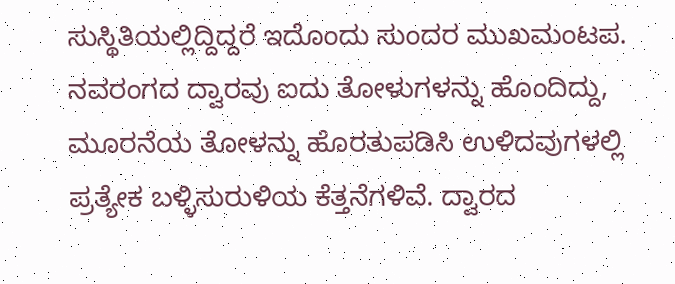ಸುಸ್ಥಿತಿಯಲ್ಲಿದ್ದಿದ್ದರೆ ಇದೊಂದು ಸುಂದರ ಮುಖಮಂಟಪ.
ನವರಂಗದ ದ್ವಾರವು ಐದು ತೋಳುಗಳನ್ನು ಹೊಂದಿದ್ದು, ಮೂರನೆಯ ತೋಳನ್ನು ಹೊರತುಪಡಿಸಿ ಉಳಿದವುಗಳಲ್ಲಿ ಪ್ರತ್ಯೇಕ ಬಳ್ಳಿಸುರುಳಿಯ ಕೆತ್ತನೆಗಳಿವೆ. ದ್ವಾರದ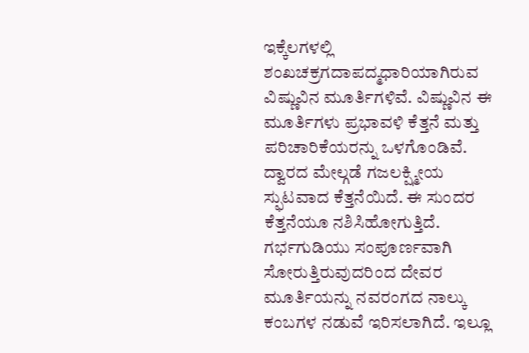ಇಕ್ಕೆಲಗಳಲ್ಲಿ ಶಂಖಚಕ್ರಗದಾಪದ್ಮಧಾರಿಯಾಗಿರುವ ವಿಷ್ಣುವಿನ ಮೂರ್ತಿಗಳಿವೆ. ವಿಷ್ಣುವಿನ ಈ ಮೂರ್ತಿಗಳು ಪ್ರಭಾವಳಿ ಕೆತ್ತನೆ ಮತ್ತು ಪರಿಚಾರಿಕೆಯರನ್ನು ಒಳಗೊಂಡಿವೆ. ದ್ವಾರದ ಮೇಲ್ಗಡೆ ಗಜಲಕ್ಷ್ಮೀಯ ಸ್ಫುಟವಾದ ಕೆತ್ತನೆಯಿದೆ. ಈ ಸುಂದರ ಕೆತ್ತನೆಯೂ ನಶಿಸಿಹೋಗುತ್ತಿದೆ.
ಗರ್ಭಗುಡಿಯು ಸಂಪೂರ್ಣವಾಗಿ ಸೋರುತ್ತಿರುವುದರಿಂದ ದೇವರ ಮೂರ್ತಿಯನ್ನು ನವರಂಗದ ನಾಲ್ಕು ಕಂಬಗಳ ನಡುವೆ ಇರಿಸಲಾಗಿದೆ. ಇಲ್ಲೂ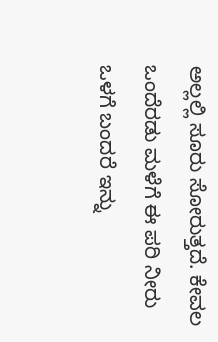ಅಲ್ಲಲ್ಲಿ ಸೂರು ಸೋರುತ್ತದೆ. ಕೇವಲ ಒಂದೆರಡು ಮಳೆಗೆ ಈ ಪರಿ ನೀರು ಒಳಗೆ ಬಂದರೆ ಇನ್ನು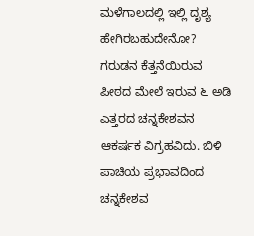ಮಳೆಗಾಲದಲ್ಲಿ ಇಲ್ಲಿ ದೃಶ್ಯ ಹೇಗಿರಬಹುದೇನೋ?
ಗರುಡನ ಕೆತ್ತನೆಯಿರುವ ಪೀಠದ ಮೇಲೆ ಇರುವ ೬ ಅಡಿ ಎತ್ತರದ ಚನ್ನಕೇಶವನ ಆಕರ್ಷಕ ವಿಗ್ರಹವಿದು. ಬಿಳಿ ಪಾಚಿಯ ಪ್ರಭಾವದಿಂದ ಚನ್ನಕೇಶವ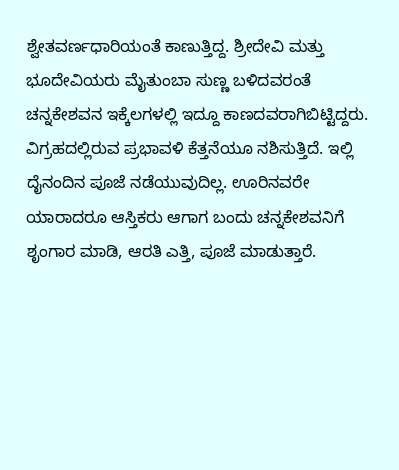ಶ್ವೇತವರ್ಣಧಾರಿಯಂತೆ ಕಾಣುತ್ತಿದ್ದ. ಶ್ರೀದೇವಿ ಮತ್ತು ಭೂದೇವಿಯರು ಮೈತುಂಬಾ ಸುಣ್ಣ ಬಳಿದವರಂತೆ ಚನ್ನಕೇಶವನ ಇಕ್ಕೆಲಗಳಲ್ಲಿ ಇದ್ದೂ ಕಾಣದವರಾಗಿಬಿಟ್ಟಿದ್ದರು. ವಿಗ್ರಹದಲ್ಲಿರುವ ಪ್ರಭಾವಳಿ ಕೆತ್ತನೆಯೂ ನಶಿಸುತ್ತಿದೆ. ಇಲ್ಲಿ ದೈನಂದಿನ ಪೂಜೆ ನಡೆಯುವುದಿಲ್ಲ. ಊರಿನವರೇ ಯಾರಾದರೂ ಆಸ್ತಿಕರು ಆಗಾಗ ಬಂದು ಚನ್ನಕೇಶವನಿಗೆ ಶೃಂಗಾರ ಮಾಡಿ, ಆರತಿ ಎತ್ತಿ, ಪೂಜೆ ಮಾಡುತ್ತಾರೆ.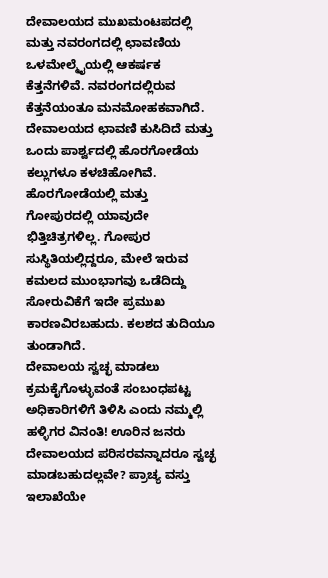ದೇವಾಲಯದ ಮುಖಮಂಟಪದಲ್ಲಿ ಮತ್ತು ನವರಂಗದಲ್ಲಿ ಛಾವಣಿಯ ಒಳಮೇಲ್ಮೈಯಲ್ಲಿ ಆಕರ್ಷಕ ಕೆತ್ತನೆಗಳಿವೆ. ನವರಂಗದಲ್ಲಿರುವ ಕೆತ್ತನೆಯಂತೂ ಮನಮೋಹಕವಾಗಿದೆ.
ದೇವಾಲಯದ ಛಾವಣಿ ಕುಸಿದಿದೆ ಮತ್ತು ಒಂದು ಪಾರ್ಶ್ವದಲ್ಲಿ ಹೊರಗೋಡೆಯ ಕಲ್ಲುಗಳೂ ಕಳಚಿಹೋಗಿವೆ. ಹೊರಗೋಡೆಯಲ್ಲಿ ಮತ್ತು ಗೋಪುರದಲ್ಲಿ ಯಾವುದೇ ಭಿತ್ತಿಚಿತ್ರಗಳಿಲ್ಲ. ಗೋಪುರ ಸುಸ್ಥಿತಿಯಲ್ಲಿದ್ದರೂ, ಮೇಲೆ ಇರುವ ಕಮಲದ ಮುಂಭಾಗವು ಒಡೆದಿದ್ದು ಸೋರುವಿಕೆಗೆ ಇದೇ ಪ್ರಮುಖ ಕಾರಣವಿರಬಹುದು. ಕಲಶದ ತುದಿಯೂ ತುಂಡಾಗಿದೆ.
ದೇವಾಲಯ ಸ್ವಚ್ಛ ಮಾಡಲು ಕ್ರಮಕೈಗೊಳ್ಳುವಂತೆ ಸಂಬಂಧಪಟ್ಟ ಅಧಿಕಾರಿಗಳಿಗೆ ತಿಳಿಸಿ ಎಂದು ನಮ್ಮಲ್ಲಿ ಹಳ್ಳಿಗರ ವಿನಂತಿ! ಊರಿನ ಜನರು ದೇವಾಲಯದ ಪರಿಸರವನ್ನಾದರೂ ಸ್ವಚ್ಛ ಮಾಡಬಹುದಲ್ಲವೇ? ಪ್ರಾಚ್ಯ ವಸ್ತು ಇಲಾಖೆಯೇ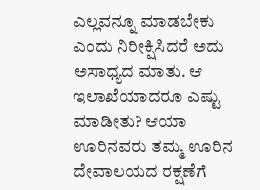ಎಲ್ಲವನ್ನೂ ಮಾಡಬೇಕು ಎಂದು ನಿರೀಕ್ಷಿಸಿದರೆ ಅದು ಅಸಾಧ್ಯದ ಮಾತು. ಆ ಇಲಾಖೆಯಾದರೂ ಎಷ್ಟು ಮಾಡೀತು? ಆಯಾ ಊರಿನವರು ತಮ್ಮ ಊರಿನ ದೇವಾಲಯದ ರಕ್ಷಣೆಗೆ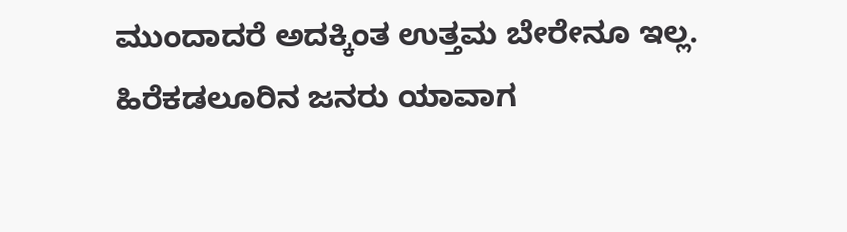ಮುಂದಾದರೆ ಅದಕ್ಕಿಂತ ಉತ್ತಮ ಬೇರೇನೂ ಇಲ್ಲ. ಹಿರೆಕಡಲೂರಿನ ಜನರು ಯಾವಾಗ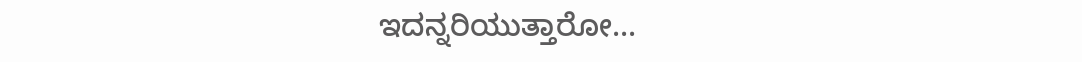ಇದನ್ನರಿಯುತ್ತಾರೋ...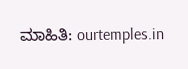ಮಾಹಿತಿ: ourtemples.in